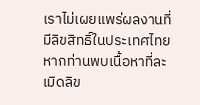เราไม่เผยแพร่ผลงานที่มีลิขสิทธิ์ในประเทศไทย หากท่านพบเนื้อหาที่ละเมิดลิข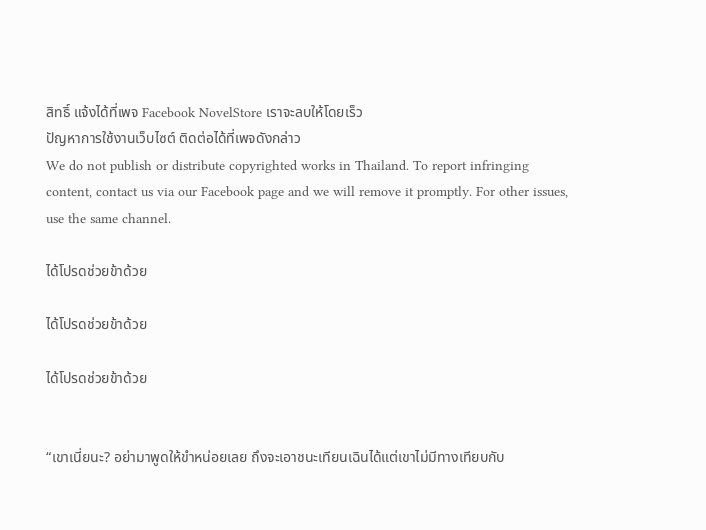สิทธิ์ แจ้งได้ที่เพจ Facebook NovelStore เราจะลบให้โดยเร็ว
ปัญหาการใช้งานเว็บไซต์ ติดต่อได้ที่เพจดังกล่าว
We do not publish or distribute copyrighted works in Thailand. To report infringing content, contact us via our Facebook page and we will remove it promptly. For other issues, use the same channel.

ได้โปรดช่วยข้าด้วย

ได้โปรดช่วยข้าด้วย

ได้โปรดช่วยข้าด้วย


“เขาเนี่ยนะ? อย่ามาพูดให้ขำหน่อยเลย ถึงจะเอาชนะเทียนเฉินได้แต่เขาไม่มีทางเทียบกับ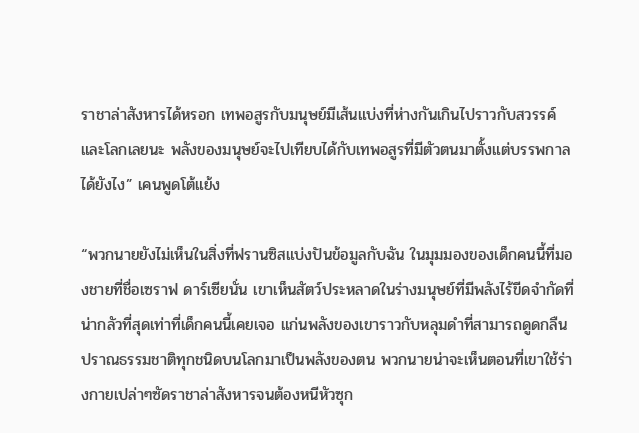ราชาล่าสังหารได้หรอก เทพอสูรกับมนุษย์มีเส้นแบ่งที่ห่างกันเกินไปราวกับสวรรค์และโลกเลยนะ พลังของมนุษย์จะไปเทียบได้กับเทพอสูรที่มีตัวตนมาตั้งแต่บรรพกาลได้ยังไง” เคนพูดโต้แย้ง

“พวกนายยังไม่เห็นในสิ่งที่ฟรานซิสแบ่งปันข้อมูลกับฉัน ในมุมมองของเด็กคนนี้ที่มองชายที่ชื่อเซราฟ ดาร์เซียนั่น เขาเห็นสัตว์ประหลาดในร่างมนุษย์ที่มีพลังไร้ขีดจำกัดที่น่ากลัวที่สุดเท่าที่เด็กคนนี้เคยเจอ แก่นพลังของเขาราวกับหลุมดำที่สามารถดูดกลืนปราณธรรมชาติทุกชนิดบนโลกมาเป็นพลังของตน พวกนายน่าจะเห็นตอนที่เขาใช้ร่างกายเปล่าๆซัดราชาล่าสังหารจนต้องหนีหัวซุก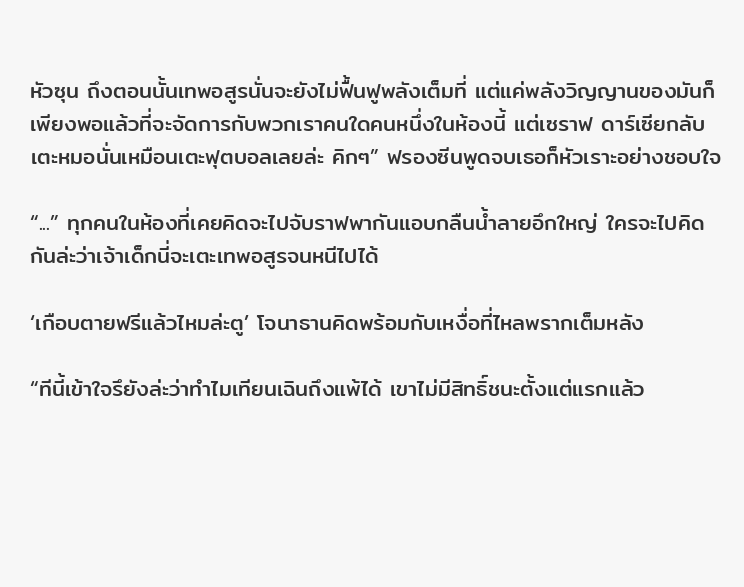หัวซุน ถึงตอนนั้นเทพอสูรนั่นจะยังไม่ฟื้นฟูพลังเต็มที่ แต่แค่พลังวิญญานของมันก็เพียงพอแล้วที่จะจัดการกับพวกเราคนใดคนหนึ่งในห้องนี้ แต่เซราฟ ดาร์เซียกลับเตะหมอนั่นเหมือนเตะฟุตบอลเลยล่ะ คิกๆ” ฟรองซีนพูดจบเธอก็หัวเราะอย่างชอบใจ

“...” ทุกคนในห้องที่เคยคิดจะไปจับราฟพากันแอบกลืนน้ำลายอึกใหญ่ ใครจะไปคิดกันล่ะว่าเจ้าเด็กนี่จะเตะเทพอสูรจนหนีไปได้

‘เกือบตายฟรีแล้วไหมล่ะตู’ โจนาธานคิดพร้อมกับเหงื่อที่ไหลพรากเต็มหลัง

“ทีนี้เข้าใจรึยังล่ะว่าทำไมเทียนเฉินถึงแพ้ได้ เขาไม่มีสิทธิ์ชนะตั้งแต่แรกแล้ว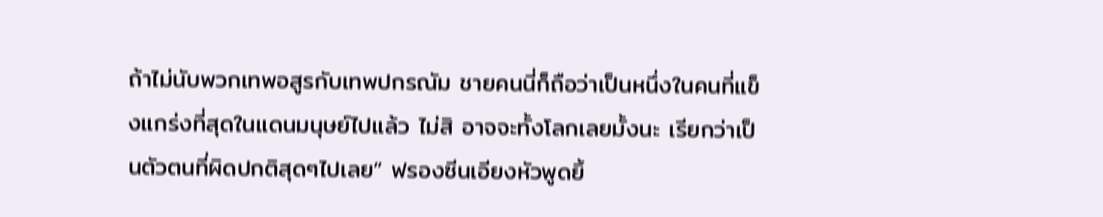ถ้าไม่นับพวกเทพอสูรกับเทพปกรณัม ชายคนนี่ก็ถือว่าเป็นหนึ่งในคนที่แข็งแกร่งที่สุดในแดนมนุษย์ไปแล้ว ไม่สิ อาจจะทั้งโลกเลยมั้งนะ เรียกว่าเป็นตัวตนที่ผิดปกติสุดๆไปเลย” ฟรองซีนเอียงหัวพูดยิ้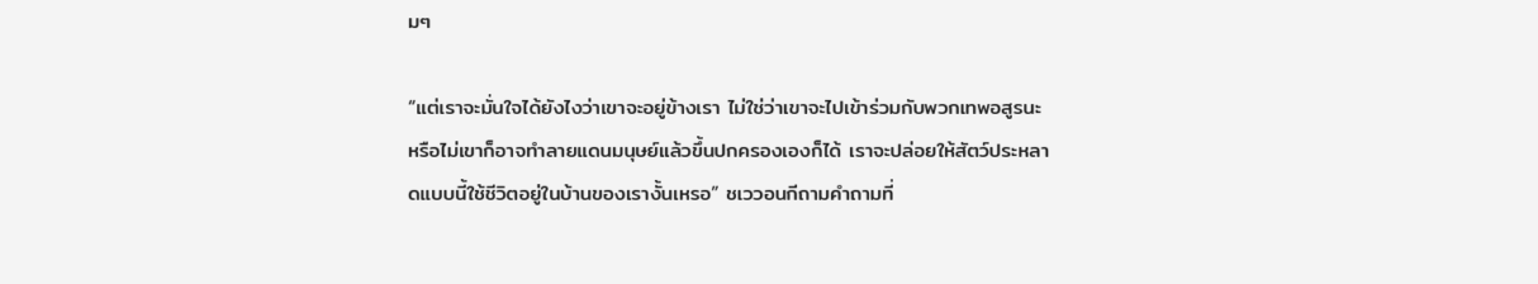มๆ

“แต่เราจะมั่นใจได้ยังไงว่าเขาจะอยู่ข้างเรา ไม่ใช่ว่าเขาจะไปเข้าร่วมกับพวกเทพอสูรนะ หรือไม่เขาก็อาจทำลายแดนมนุษย์แล้วขึ้นปกครองเองก็ได้ เราจะปล่อยให้สัตว์ประหลาดแบบนี้ใช้ชีวิตอยู่ในบ้านของเรางั้นเหรอ” ชเววอนกีถามคำถามที่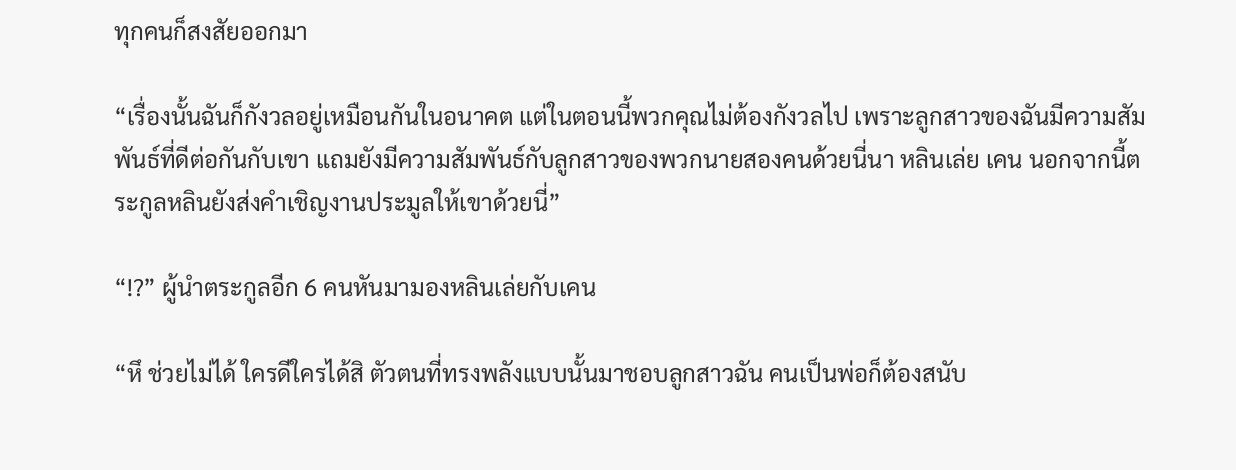ทุกคนก็สงสัยออกมา

“เรื่องนั้นฉันก็กังวลอยู่เหมือนกันในอนาคต แต่ในตอนนี้พวกคุณไม่ต้องกังวลไป เพราะลูกสาวของฉันมีความสัมพันธ์ที่ดีต่อกันกับเขา แถมยังมีความสัมพันธ์กับลูกสาวของพวกนายสองคนด้วยนี่นา หลินเล่ย เคน นอกจากนี้ตระกูลหลินยังส่งคำเชิญงานประมูลให้เขาด้วยนี่”

“!?” ผู้นำตระกูลอีก 6 คนหันมามองหลินเล่ยกับเคน

“หึ ช่วยไม่ได้ ใครดีใครได้สิ ตัวตนที่ทรงพลังแบบนั้นมาชอบลูกสาวฉัน คนเป็นพ่อก็ต้องสนับ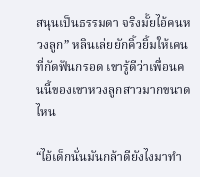สนุนเป็นธรรมดา จริงมั้ยไอ้คนหวงลูก” หลินเล่ยยักคิ้วยิ้มให้เคนที่กัดฟันกรอด เขารู้ดีว่าเพื่อนคนนี้ของเขาหวงลูกสาวมากขนาดไหน

“ไอ้เด็กนั่นมันกล้าดียังไงมาทำ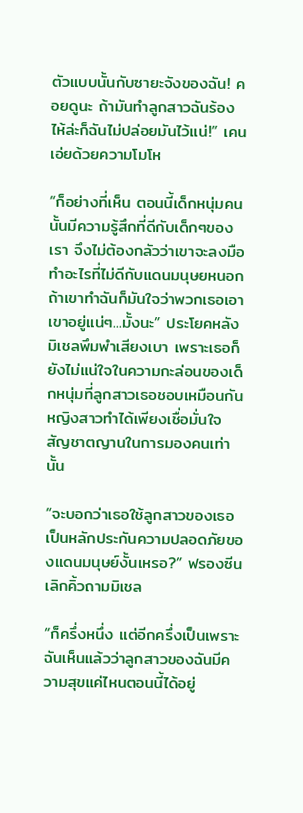ตัวแบบนั้นกับซายะจังของฉัน! คอยดูนะ ถ้ามันทำลูกสาวฉันร้องไห้ล่ะก็ฉันไม่ปล่อยมันไว้แน่!” เคนเอ่ยด้วยความโมโห

“ก็อย่างที่เห็น ตอนนี้เด็กหนุ่มคนนั้นมีความรู้สึกที่ดีกับเด็กๆของเรา จึงไม่ต้องกลัวว่าเขาจะลงมือทำอะไรที่ไม่ดีกับแดนมนุษยหนอก ถ้าเขาทำฉันก็มันใจว่าพวกเธอเอาเขาอยู่แน่ๆ...มั้งนะ” ประโยคหลังมิเชลพึมพำเสียงเบา เพราะเธอก็ยังไม่แน่ใจในความกะล่อนของเด็กหนุ่มที่ลูกสาวเธอชอบเหมือนกัน หญิงสาวทำได้เพียงเชื่อมั่นใจสัญชาตญานในการมองคนเท่านั้น

“จะบอกว่าเธอใช้ลูกสาวของเธอเป็นหลักประกันความปลอดภัยของแดนมนุษย์งั้นเหรอ?” ฟรองซีนเลิกคิ้วถามมิเชล

“ก็ครึ่งหนึ่ง แต่อีกครึ่งเป็นเพราะฉันเห็นแล้วว่าลูกสาวของฉันมีความสุขแค่ไหนตอนนี้ได้อยู่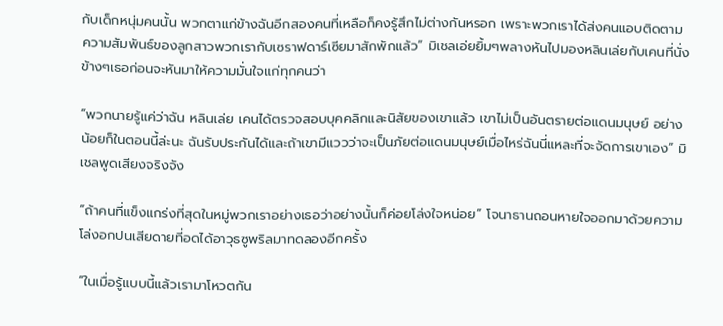กับเด็กหนุ่มคนนั้น พวกตาแก่ข้างฉันอีกสองคนที่เหลือก็คงรู้สึกไม่ต่างกันหรอก เพราะพวกเราได้ส่งคนแอบติดตามความสัมพันธ์ของลูกสาวพวกเรากับเซราฟดาร์เซียมาสักพักแล้ว” มิเชลเอ่ยยิ้มๆพลางหันไปมองหลินเล่ยกับเคนที่นั่งข้างๆเธอก่อนจะหันมาให้ความมั่นใจแก่ทุกคนว่า

“พวกนายรู้แค่ว่าฉัน หลินเล่ย เคนได้ตรวจสอบบุคคลิกและนิสัยของเขาแล้ว เขาไม่เป็นอันตรายต่อแดนมนุษย์ อย่างน้อยก็ในตอนนี้ล่ะนะ ฉันรับประกันได้และถ้าเขามีแววว่าจะเป็นภัยต่อแดนมนุษย์เมื่อไหร่ฉันนี่แหละที่จะจัดการเขาเอง” มิเชลพูดเสียงจริงจัง

“ถ้าคนที่แข็งแกร่งที่สุดในหมู่พวกเราอย่างเธอว่าอย่างนั้นก็ค่อยโล่งใจหน่อย” โจนาธานถอนหายใจออกมาด้วยความโล่งอกปนเสียดายที่อดได้อาวุธซูพริลมาทดลองอีกครั้ง

“ในเมื่อรู้แบบนี้แล้วเรามาโหวตกัน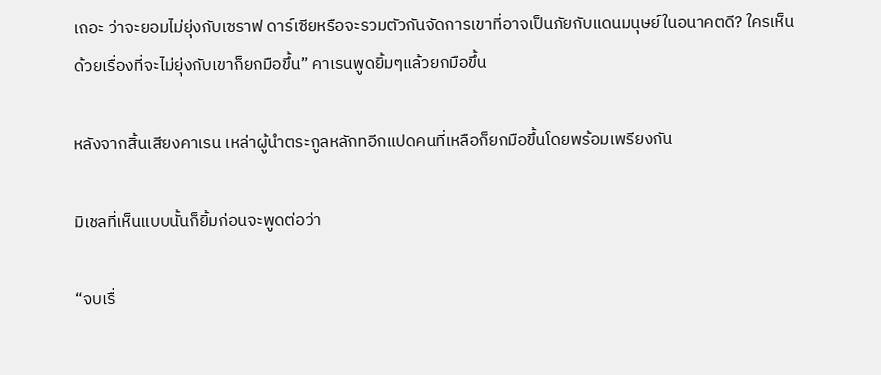เถอะ ว่าจะยอมไม่ยุ่งกับเซราฟ ดาร์เซียหรือจะรวมตัวกันจัดการเขาที่อาจเป็นภัยกับแดนมนุษย์ในอนาคตดี? ใครเห็นด้วยเรื่องที่จะไม่ยุ่งกับเขาก็ยกมือขึ้น” คาเรนพูดยิ้มๆแล้วยกมือขึ้น

หลังจากสิ้นเสียงคาเรน เหล่าผู้นำตระกูลหลักทอีกแปดคนที่เหลือก็ยกมือขึ้นโดยพร้อมเพรียงกัน

มิเชลที่เห็นแบบนั้นก็ยิ้มก่อนจะพูดต่อว่า

“จบเรื่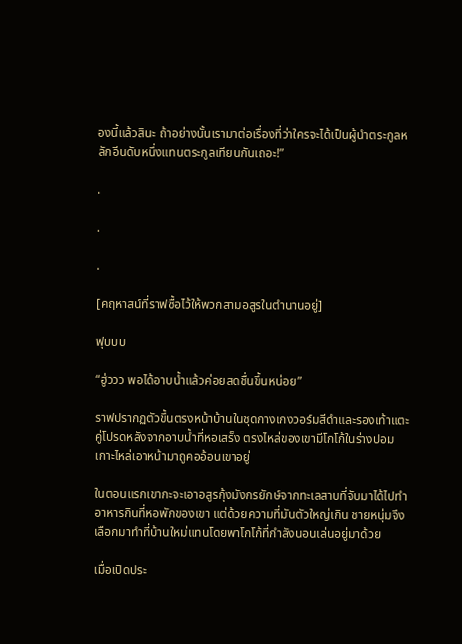องนี้แล้วสินะ ถ้าอย่างนั้นเรามาต่อเรื่องที่ว่าใครจะได้เป็นผู้นำตระกูลหลักอีนดับหนึ่งแทนตระกูลเทียนกันเถอะ!”

.

.

.

[คฤหาสน์ที่ราฟซื้อไว้ให้พวกสามอสูรในตำนานอยู่]

ฟุบบบ

“ฮู่ววว พอได้อาบน้ำแล้วค่อยสดชื่นขึ้นหน่อย”

ราฟปรากฏตัวขึ้นตรงหน้าบ้านในชุดกางเกงวอร์มสีดำและรองเท้าแตะคู่โปรดหลังจากอาบน้ำที่หอเสร็ง ตรงไหล่ของเขามีโกโก้ในร่างปอมเกาะไหล่เอาหน้ามาถูคออ้อนเขาอยู่

ในตอนแรกเขากะจะเอาอสูรกุ้งมังกรยักษ์จากทะเลสาบที่จับมาได้ไปทำอาหารกินที่หอพักของเขา แต่ด้วยความที่มันตัวใหญ่เกิน ชายหนุ่มจึงเลือกมาทำที่บ้านใหม่แทนโดยพาโกโก้ที่กำลังนอนเล่นอยู่มาด้วย

เมื่อเปิดประ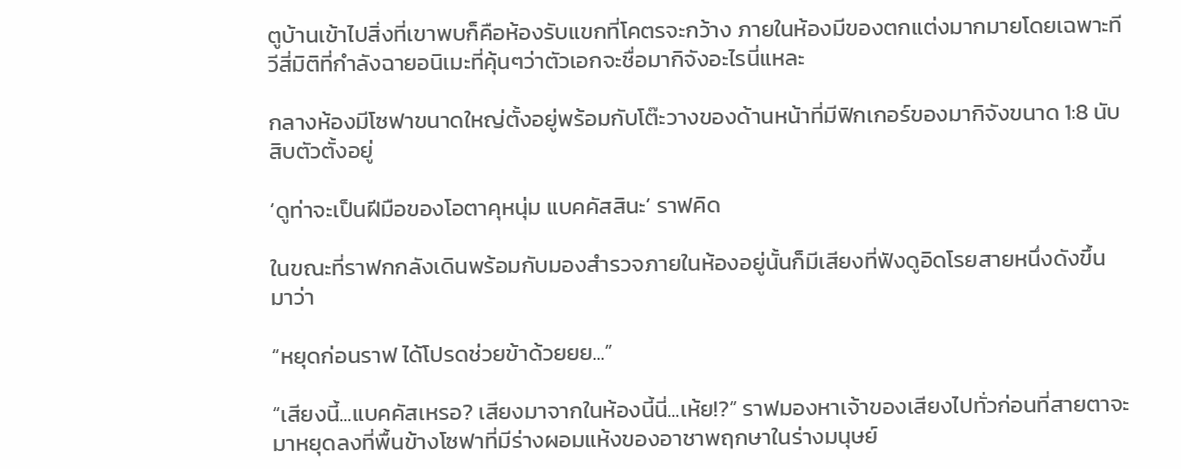ตูบ้านเข้าไปสิ่งที่เขาพบก็คือห้องรับแขกที่โคตรจะกว้าง ภายในห้องมีของตกแต่งมากมายโดยเฉพาะทีวีสี่มิติที่กำลังฉายอนิเมะที่คุ้นๆว่าตัวเอกจะชื่อมากิจังอะไรนี่แหละ

กลางห้องมีโซฟาขนาดใหญ่ตั้งอยู่พร้อมกับโต๊ะวางของด้านหน้าที่มีฟิกเกอร์ของมากิจังขนาด 1:8 นับสิบตัวตั้งอยู่

‘ดูท่าจะเป็นฝีมือของโอตาคุหนุ่ม แบคคัสสินะ’ ราฟคิด

ในขณะที่ราฟกกลังเดินพร้อมกับมองสำรวจภายในห้องอยู่นั้นก็มีเสียงที่ฟังดูอิดโรยสายหนึ่งดังขึ้นมาว่า

“หยุดก่อนราฟ ได้โปรดช่วยข้าด้วยยย...”

“เสียงนี้...แบคคัสเหรอ? เสียงมาจากในห้องนี้นี่...เห้ย!?” ราฟมองหาเจ้าของเสียงไปทั่วก่อนที่สายตาจะมาหยุดลงที่พื้นข้างโซฟาที่มีร่างผอมแห้งของอาชาพฤกษาในร่างมนุษย์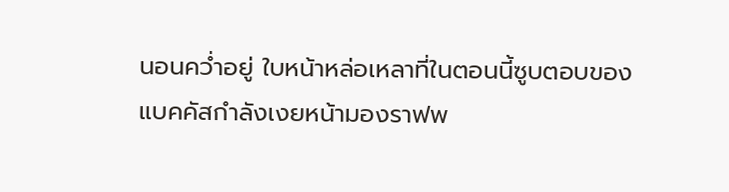นอนคว่ำอยู่ ใบหน้าหล่อเหลาที่ในตอนนี้ซูบตอบของแบคคัสกำลังเงยหน้ามองราฟพ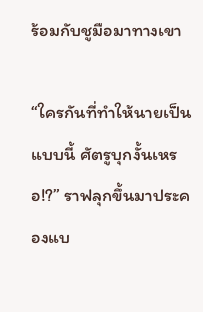ร้อมกับชูมือมาทางเขา

“ใครกันที่ทำให้นายเป็นแบบนี้ ศัตรูบุกงั้นเหรอ!?” ราฟลุกขึ้นมาประคองแบ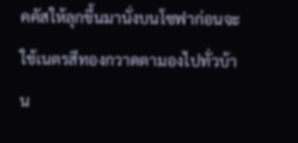คคัสให้ลุกขึ้นมานั่งบนโซฟาก่อนจะใช้เนตรสีทองกวาดตามองไปทั่วบ้าน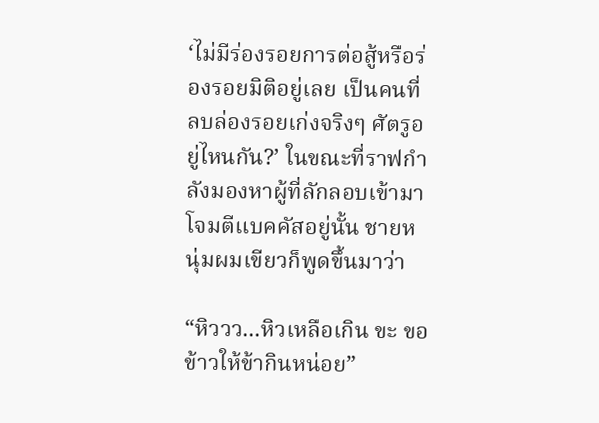‘ไม่มีร่องรอยการต่อสู้หรือร่องรอยมิติอยู่เลย เป็นคนที่ลบล่องรอยเก่งจริงๆ ศัตรูอยู่ไหนกัน?’ ในขณะที่ราฟกำลังมองหาผู้ที่ลักลอบเข้ามาโจมตีแบคคัสอยู่นั้น ชายหนุ่มผมเขียวก็พูดขึ้นมาว่า

“หิววว...หิวเหลือเกิน ขะ ขอข้าวให้ข้ากินหน่อย”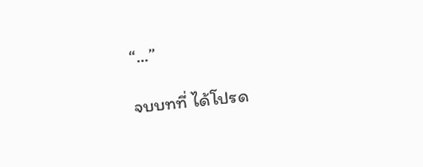“...”

จบบทที่ ได้โปรด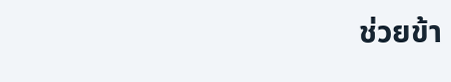ช่วยข้า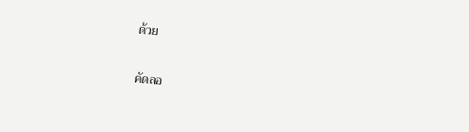ด้วย

คัดลอ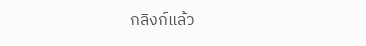กลิงก์แล้ว